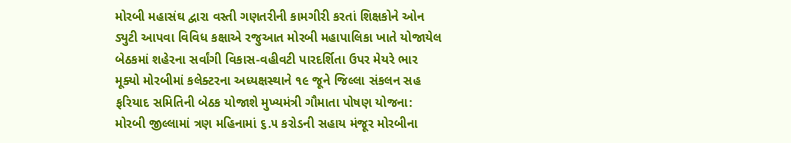મોરબી મહાસંઘ દ્વારા વસ્તી ગણતરીની કામગીરી કરતાં શિક્ષકોને ઓન ડ્યુટી આપવા વિવિધ કક્ષાએ રજુઆત મોરબી મહાપાલિકા ખાતે યોજાયેલ બેઠકમાં શહેરના સર્વાંગી વિકાસ-વહીવટી પારદર્શિતા ઉપર મેયરે ભાર મૂક્યો મોરબીમાં કલેક્ટરના અધ્યક્ષસ્થાને ૧૯ જૂને જિલ્લા સંકલન સહ ફરિયાદ સમિતિની બેઠક યોજાશે મુખ્યમંત્રી ગૌમાતા પોષણ યોજના: મોરબી જીલ્લામાં ત્રણ મહિનામાં ૬.૫ કરોડની સહાય મંજૂર મોરબીના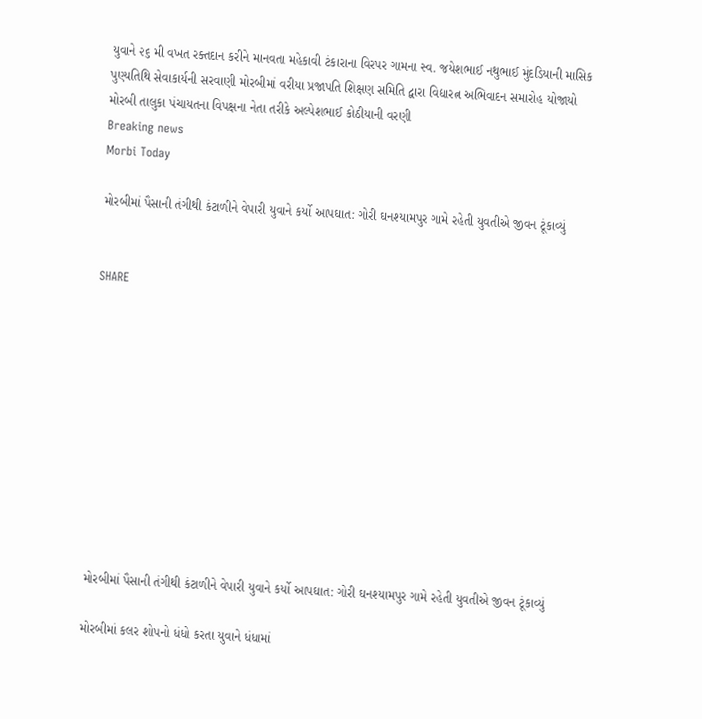યુવાને ૨૬ મી વખત રક્તદાન કરીને માનવતા મહેકાવી ટંકારાના વિરપર ગામના સ્વ. જયેશભાઈ નથુભાઈ મુંદડિયાની માસિક પુણ્યતિથિ સેવાકાર્યની સરવાણી મોરબીમાં વરીયા પ્રજાપતિ શિક્ષણ સમિતિ દ્વારા વિદ્યારત્ન અભિવાદન સમારોહ યોજાયો મોરબી તાલુકા પંચાયતના વિપક્ષના નેતા તરીકે અલ્પેશભાઈ કોઠીયાની વરણી
Breaking news
Morbi Today

મોરબીમાં પૈસાની તંગીથી કંટાળીને વેપારી યુવાને કર્યો આપઘાત: ગોરી ઘનશ્યામપુર ગામે રહેતી યુવતીએ જીવન ટૂંકાવ્યું


SHARE











મોરબીમાં પૈસાની તંગીથી કંટાળીને વેપારી યુવાને કર્યો આપઘાત: ગોરી ઘનશ્યામપુર ગામે રહેતી યુવતીએ જીવન ટૂંકાવ્યું

મોરબીમાં કલર શોપનો ધંધો કરતા યુવાને ધંધામાં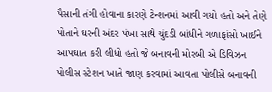પૈસાની તંગી હોવાના કારણે ટેન્શનમાં આવી ગયો હતો અને તેણે પોતાને ઘરની અંદર પંખા સાથે ચુંદડી બાંધીને ગળાફાંસો ખાઈને આપઘાત કરી લીધો હતો જે બનાવની મોરબી એ ડિવિઝન પોલીસ સ્ટેશન ખાતે જાણ કરવામાં આવતા પોલીસે બનાવની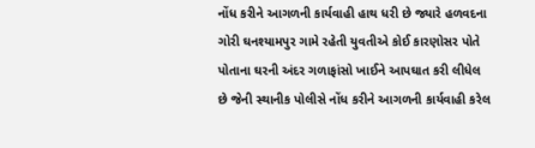નોંધ કરીને આગળની કાર્યવાહી હાથ ધરી છે જ્યારે હળવદના ગોરી ઘનશ્યામપુર ગામે રહેતી યુવતીએ કોઈ કારણોસર પોતે પોતાના ઘરની અંદર ગળાફાંસો ખાઈને આપઘાત કરી લીધેલ છે જેની સ્થાનીક પોલીસે નોંધ કરીને આગળની કાર્યવાહી કરેલ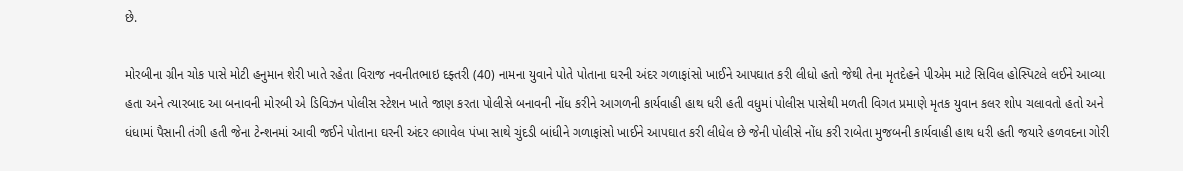છે.

મોરબીના ગ્રીન ચોક પાસે મોટી હનુમાન શેરી ખાતે રહેતા વિરાજ નવનીતભાઇ દફ્તરી (40) નામના યુવાને પોતે પોતાના ઘરની અંદર ગળાફાંસો ખાઈને આપઘાત કરી લીધો હતો જેથી તેના મૃતદેહને પીએમ માટે સિવિલ હોસ્પિટલે લઈને આવ્યા હતા અને ત્યારબાદ આ બનાવની મોરબી એ ડિવિઝન પોલીસ સ્ટેશન ખાતે જાણ કરતા પોલીસે બનાવની નોંધ કરીને આગળની કાર્યવાહી હાથ ધરી હતી વધુમાં પોલીસ પાસેથી મળતી વિગત પ્રમાણે મૃતક યુવાન કલર શોપ ચલાવતો હતો અને ધંધામાં પૈસાની તંગી હતી જેના ટેન્શનમાં આવી જઈને પોતાના ઘરની અંદર લગાવેલ પંખા સાથે ચુંદડી બાંધીને ગળાફાંસો ખાઈને આપઘાત કરી લીધેલ છે જેની પોલીસે નોંધ કરી રાબેતા મુજબની કાર્યવાહી હાથ ધરી હતી જયારે હળવદના ગોરી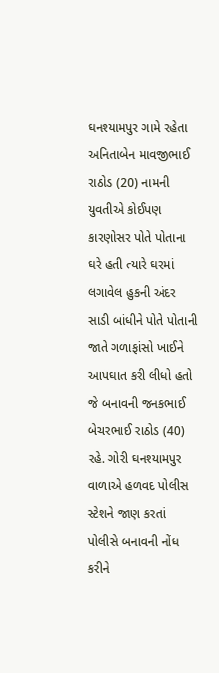ઘનશ્યામપુર ગામે રહેતા અનિતાબેન માવજીભાઈ રાઠોડ (20) નામની યુવતીએ કોઈપણ કારણોસર પોતે પોતાના ઘરે હતી ત્યારે ઘરમાં લગાવેલ હુકની અંદર સાડી બાંધીને પોતે પોતાની જાતે ગળાફાંસો ખાઈને આપઘાત કરી લીધો હતો જે બનાવની જનકભાઈ બેચરભાઈ રાઠોડ (40) રહે. ગોરી ઘનશ્યામપુર વાળાએ હળવદ પોલીસ સ્ટેશને જાણ કરતાં પોલીસે બનાવની નોંધ કરીને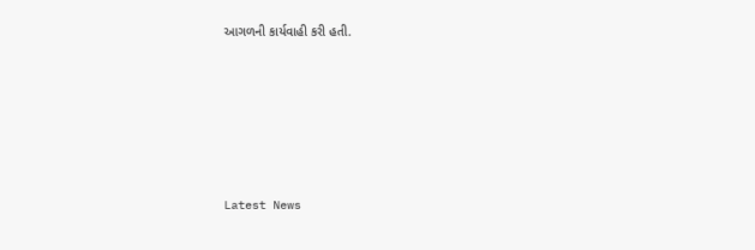આગળની કાર્યવાહી કરી હતી.






Latest News